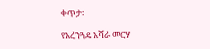ቀጥታ፡

የአረንጓዴ አሻራ መርሃ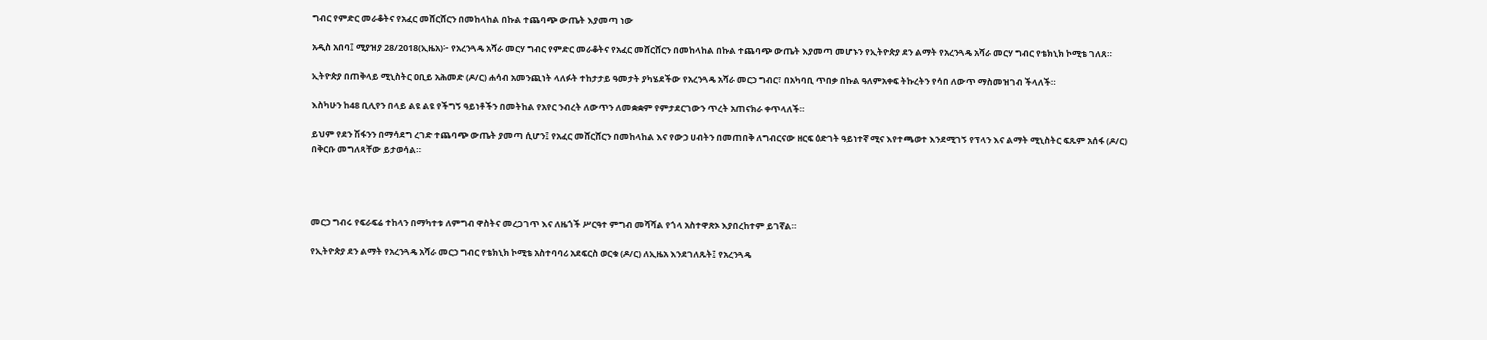ግብር የምድር መራቆትና የአፈር መሸርሸርን በመከላከል በኩል ተጨባጭ ውጤት እያመጣ ነው

አዲስ አበባ፤ ሚያዝያ 28/2018(ኢዜአ)፦ የአረንጓዴ አሻራ መርሃ ግብር የምድር መራቆትና የአፈር መሸርሸርን በመከላከል በኩል ተጨባጭ ውጤት እያመጣ መሆኑን የኢትዮጵያ ደን ልማት የአረንጓዴ አሻራ መርሃ ግብር የቴክኒክ ኮሚቴ ገለጸ።

ኢትዮጵያ በጠቅላይ ሚኒስትር ዐቢይ አሕመድ (ዶ/ር) ሐሳብ አመንጪነት ላለፉት ተከታታይ ዓመታት ያካሄደችው የአረንጓዴ አሻራ መርኃ ግብር፣ በአካባቢ ጥበቃ በኩል ዓለምአቀፍ ትኩረትን የሳበ ለውጥ ማስመዝገብ ችላለች።

እስካሁን ከ48 ቢሊየን በላይ ልዩ ልዩ የችግኝ ዓይነቶችን በመትከል የአየር ንብረት ለውጥን ለመቋቋም የምታደርገውን ጥረት አጠናክራ ቀጥላለች።

ይህም የደን ሽፋንን በማሳደግ ረገድ ተጨባጭ ውጤት ያመጣ ሲሆን፤ የአፈር መሸርሸርን በመከላከል እና የውኃ ሀብትን በመጠበቅ ለግብርናው ዘርፍ ዕድገት ዓይነተኛ ሚና እየተጫወተ እንደሚገኝ የፕላን እና ልማት ሚኒስትር ፍጹም አሰፋ (ዶ/ር) በቅርቡ መግለጻቸው ይታወሳል።




መርኃ ግብሩ የፍራፍሬ ተከላን በማካተቱ ለምግብ ዋስትና መረጋገጥ እና ለዜጎች ሥርዓተ ምግብ መሻሻል የጎላ አስተዋጽኦ እያበረከተም ይገኛል።

የኢትዮጵያ ደን ልማት የአረንጓዴ አሻራ መርኃ ግብር የቴክኒክ ኮሚቴ አስተባባሪ አደፍርስ ወርቁ (ዶ/ር) ለኢዜአ እንደገለጹት፤ የአረንጓዴ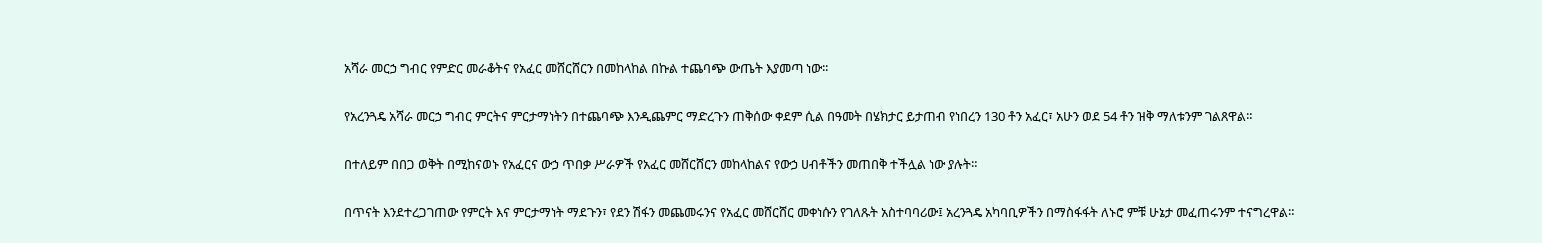አሻራ መርኃ ግብር የምድር መራቆትና የአፈር መሸርሸርን በመከላከል በኩል ተጨባጭ ውጤት እያመጣ ነው፡፡

የአረንጓዴ አሻራ መርኃ ግብር ምርትና ምርታማነትን በተጨባጭ እንዲጨምር ማድረጉን ጠቅሰው ቀደም ሲል በዓመት በሄክታር ይታጠብ የነበረን 130 ቶን አፈር፣ አሁን ወደ 54 ቶን ዝቅ ማለቱንም ገልጸዋል።

በተለይም በበጋ ወቅት በሚከናወኑ የአፈርና ውኃ ጥበቃ ሥራዎች የአፈር መሸርሸርን መከላከልና የውኃ ሀብቶችን መጠበቅ ተችሏል ነው ያሉት።

በጥናት እንደተረጋገጠው የምርት እና ምርታማነት ማደጉን፣ የደን ሽፋን መጨመሩንና የአፈር መሸርሸር መቀነሱን የገለጹት አስተባባሪው፤ አረንጓዴ አካባቢዎችን በማስፋፋት ለኑሮ ምቹ ሁኔታ መፈጠሩንም ተናግረዋል።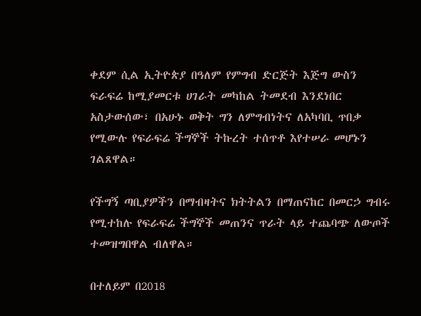ቀደም ሲል ኢትዮጵያ በዓለም የምግብ ድርጅት እጅግ ውስን ፍራፍሬ ከሚያመርቱ ሀገራት መካከል ትመደብ እንደነበር አስታውሰው፣ በአሁኑ ወቅት ግን ለምግብነትና ለአካባቢ ጥበቃ የሚውሉ የፍራፍሬ ችግኞች ትኩረት ተሰጥቶ እየተሠራ መሆኑን ገልጸዋል።

የችግኝ ጣቢያዎችን በማብዛትና ክትትልን በማጠናከር በመርኃ ግብሩ የሚተከሉ የፍራፍሬ ችግኞች መጠንና ጥራት ላይ ተጨባጭ ለውጦች ተመዝግበዋል ብለዋል።

በተለይም በ2018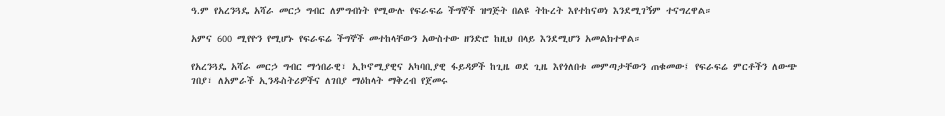ዓ.ም የአረንጓዴ አሻራ መርኃ ግብር ለምግብነት የሚውሉ የፍራፍሬ ችግኞች ዝግጅት በልዩ ትኩረት እየተከናወነ እንደሚገኝም ተናግረዋል።

አምና 600 ሚየዮን የሚሆኑ የፍራፍሬ ችግኞች መተከላቸውን አውስተው ዘንድሮ ከዚህ በላይ እንደሚሆን አመልክተዋል።

የአረንጓዴ አሻራ መርኃ ግብር ማኅበራዊ፣ ኢኮኖሚያዊና አካባቢያዊ ፋይዳዎች ከጊዜ ወደ ጊዜ እየጎለበቱ መምጣታቸውን ጠቁመው፤ የፍራፍሬ ምርቶችን ለውጭ ገበያ፣ ለአምራች ኢንዱስትሪዎችና ለገበያ ማዕከላት ማቅረብ የጀመሩ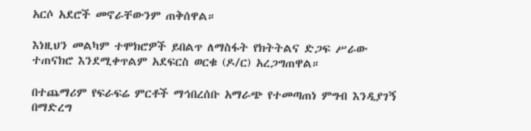አርሶ አደሮች መኖራቸውንም ጠቅሰዋል።

እነዚህን መልካም ተሞክሮዎች ይበልጥ ለማስፋት የክትትልና ድጋፍ ሥራው ተጠናክሮ እንደሚቀጥልም አደፍርስ ወርቁ (ዶ/ር) አረጋግጠዋል።

በተጨማሪም የፍራፍሬ ምርቶች ማኅበረሰቡ አማራጭ የተመጣጠነ ምግብ እንዲያገኝ በማድረግ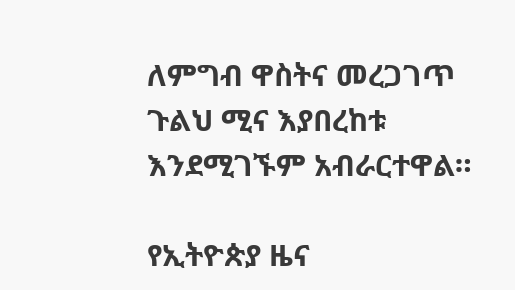ለምግብ ዋስትና መረጋገጥ ጉልህ ሚና እያበረከቱ እንደሚገኙም አብራርተዋል።

የኢትዮጵያ ዜና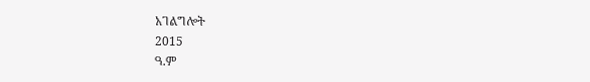አገልግሎት
2015
ዓ.ም